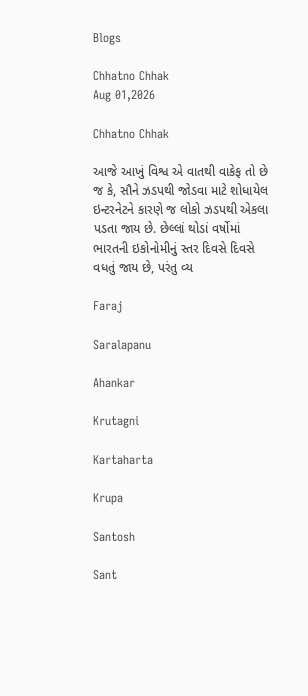Blogs

Chhatno Chhak
Aug 01,2026

Chhatno Chhak

આજે આખું વિશ્વ એ વાતથી વાકેફ તો છે જ કે, સૌને ઝડપથી જોડવા માટે શોધાયેલ ઇન્ટરનેટને કારણે જ લોકો ઝડપથી એકલા પડતા જાય છે. છેલ્લાં થોડાં વર્ષોમાં ભારતની ઇકોનોમીનું સ્તર દિવસે દિવસે વધતું જાય છે, પરંતુ વ્ય

Faraj

Saralapanu

Ahankar

Krutagni

Kartaharta

Krupa

Santosh

Sant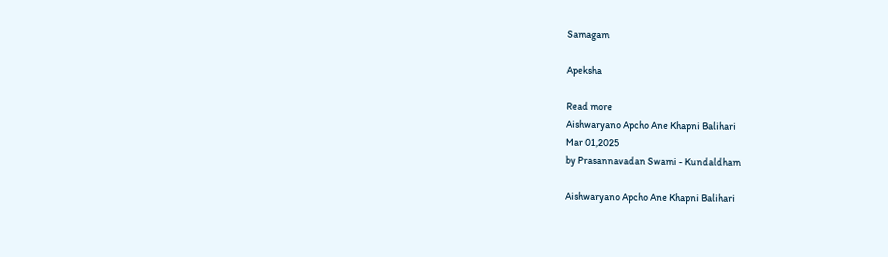Samagam

Apeksha

Read more
Aishwaryano Apcho Ane Khapni Balihari
Mar 01,2025
by Prasannavadan Swami - Kundaldham

Aishwaryano Apcho Ane Khapni Balihari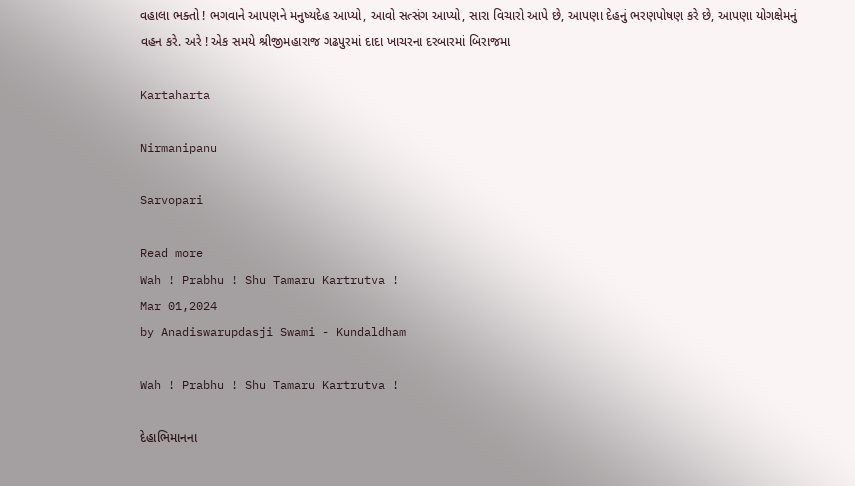વહાલા ભક્તો ! ભગવાને આપણને મનુષ્યદેહ આપ્યો, આવો સત્સંગ આપ્યો, સારા વિચારો આપે છે, આપણા દેહનું ભરણપોષણ કરે છે, આપણા યોગક્ષેમનું વહન કરે. અરે ! એક સમયે શ્રીજીમહારાજ ગઢપુરમાં દાદા ખાચરના દરબારમાં બિરાજમા

Kartaharta

Nirmanipanu

Sarvopari

Read more
Wah ! Prabhu ! Shu Tamaru Kartrutva !
Mar 01,2024
by Anadiswarupdasji Swami - Kundaldham

Wah ! Prabhu ! Shu Tamaru Kartrutva !

દેહાભિમાનના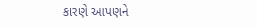કારણે આપણને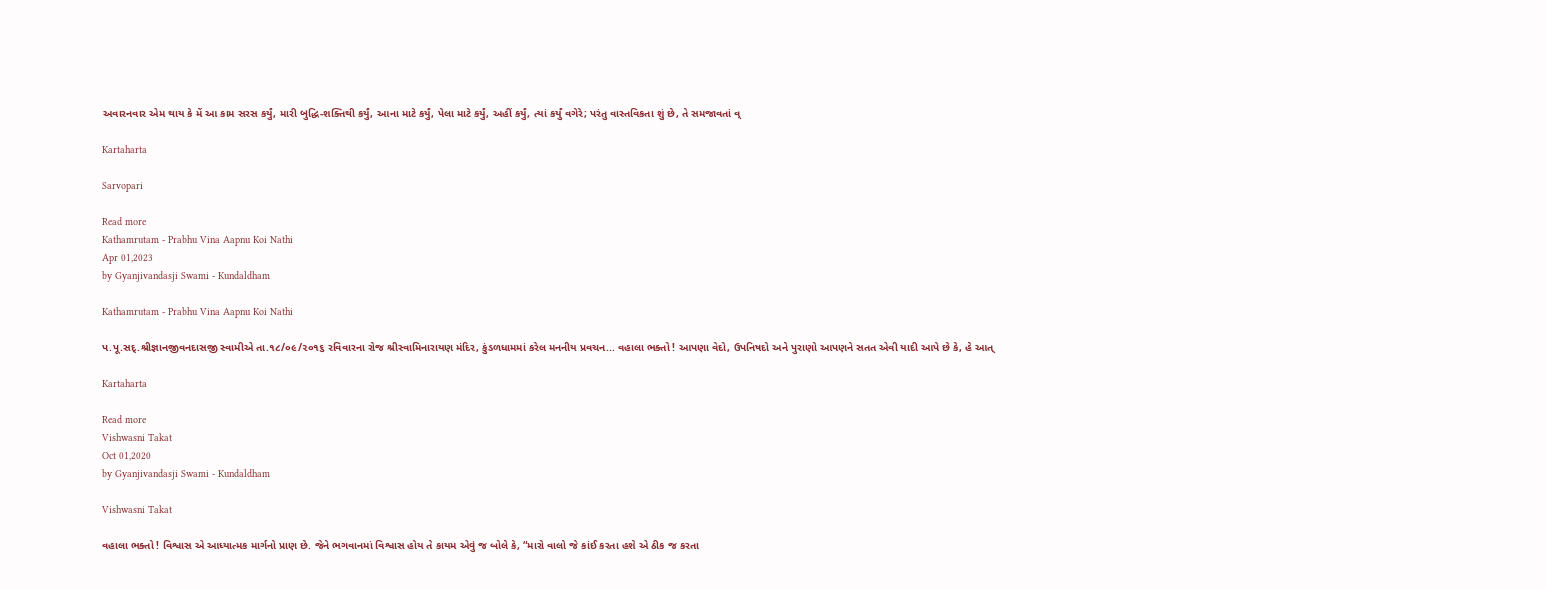અવારનવાર એમ થાય કે મેં આ કામ સરસ કર્યું, મારી બુદ્ધિ-શક્તિથી કર્યું, આના માટે કર્યું, પેલા માટે કર્યું, અહીં કર્યું, ત્યાં કર્યું વગેરે; પરંતુ વાસ્તવિકતા શું છે, તે સમજાવતાં વ્

Kartaharta

Sarvopari

Read more
Kathamrutam - Prabhu Vina Aapnu Koi Nathi
Apr 01,2023
by Gyanjivandasji Swami - Kundaldham

Kathamrutam - Prabhu Vina Aapnu Koi Nathi

પ.પૂ.સદ્.શ્રીજ્ઞાનજીવનદાસજી સ્વામીએ તા.૧૮/૦૯/૨૦૧૬ રવિવારના રોજ શ્રીસ્વામિનારાયણ મંદિર, કુંડળધામમાં કરેલ મનનીય પ્રવચન... વહાલા ભક્તો ! આપણા વેદો, ઉપનિષદો અને પુરાણો આપણને સતત એવી યાદી આપે છે કે, હે આત્

Kartaharta

Read more
Vishwasni Takat
Oct 01,2020
by Gyanjivandasji Swami - Kundaldham

Vishwasni Takat

વહાલા ભક્તો ! વિશ્વાસ એ આધ્યાત્મક માર્ગનો પ્રાણ છે. જેને ભગવાનમાં વિશ્વાસ હોય તે કાયમ એવું જ બોલે કે, “મારો વાલો જે કાંઈ કરતા હશે એ ઠીક જ કરતા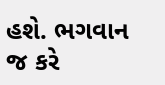હશે. ભગવાન જ કરે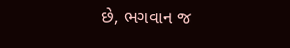છે, ભગવાન જ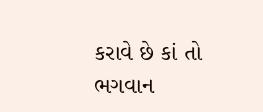કરાવે છે કાં તો ભગવાન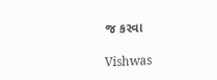જ કરવા

Vishwas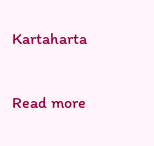Kartaharta

Read more